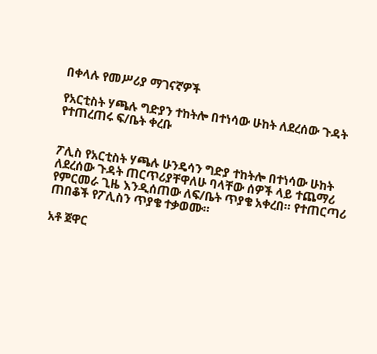በቀላሉ የመሥሪያ ማገናኛዎች

የአርቲስት ሃጫሉ ግድያን ተከትሎ በተነሳው ሁከት ለደረሰው ጉዳት የተጠረጠሩ ፍ/ቤት ቀረቡ


ፖሊስ የአርቲስት ሃጫሉ ሁንዴሳን ግድያ ተከትሎ በተነሳው ሁከት ለደረሰው ጉዳት ጠርጥሪያቸዋለሁ ባላቸው ሰዎች ላይ ተጨማሪ የምርመራ ጊዜ እንዲሰጠው ለፍ/ቤት ጥያቄ አቀረበ። የተጠርጣሪ ጠበቆች የፖሊስን ጥያቄ ተቃወሙ።

አቶ ጀዋር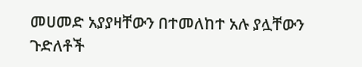መሀመድ አያያዛቸውን በተመለከተ አሉ ያሏቸውን ጉድለቶች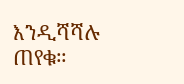እንዲሻሻሉ ጠየቁ።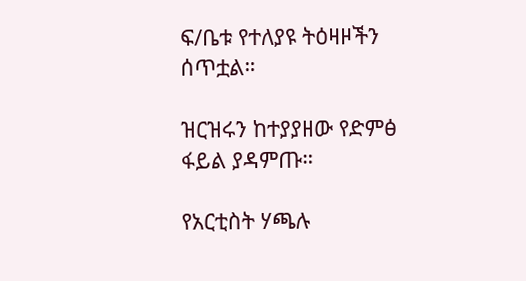ፍ/ቤቱ የተለያዩ ትዕዛዞችን ሰጥቷል።

ዝርዝሩን ከተያያዘው የድምፅ ፋይል ያዳምጡ።

የአርቲስት ሃጫሉ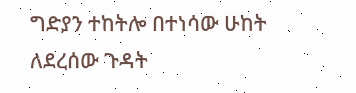ግድያን ተከትሎ በተነሳው ሁከት ለደረሰው ጉዳት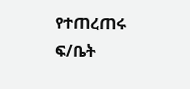የተጠረጠሩ ፍ/ቤት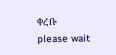ቀረቡ
please wait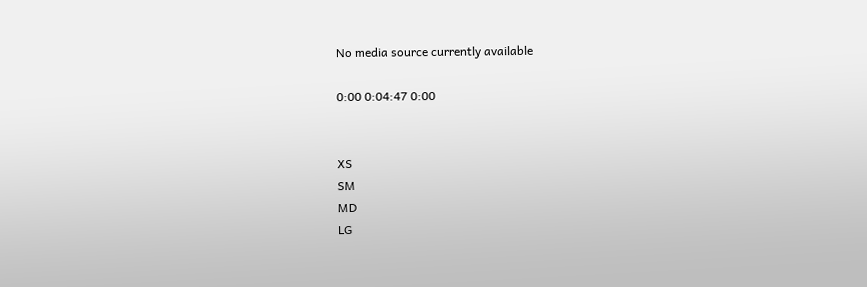No media source currently available

0:00 0:04:47 0:00


XS
SM
MD
LG